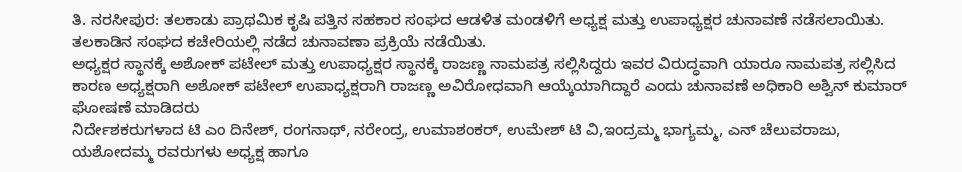ತಿ. ನರಸೀಪುರ: ತಲಕಾಡು ಪ್ರಾಥಮಿಕ ಕೃಷಿ ಪತ್ತಿನ ಸಹಕಾರ ಸಂಘದ ಆಡಳಿತ ಮಂಡಳಿಗೆ ಅಧ್ಯಕ್ಷ ಮತ್ತು ಉಪಾಧ್ಯಕ್ಷರ ಚುನಾವಣೆ ನಡೆಸಲಾಯಿತು. ತಲಕಾಡಿನ ಸಂಘದ ಕಚೇರಿಯಲ್ಲಿ ನಡೆದ ಚುನಾವಣಾ ಪ್ರಕ್ರಿಯೆ ನಡೆಯಿತು.
ಅಧ್ಯಕ್ಷರ ಸ್ಥಾನಕ್ಕೆ ಅಶೋಕ್ ಪಟೇಲ್ ಮತ್ತು ಉಪಾಧ್ಯಕ್ಷರ ಸ್ಥಾನಕ್ಕೆ ರಾಜಣ್ಣ ನಾಮಪತ್ರ ಸಲ್ಲಿಸಿದ್ದರು ಇವರ ವಿರುದ್ಧವಾಗಿ ಯಾರೂ ನಾಮಪತ್ರ ಸಲ್ಲಿಸಿದ ಕಾರಣ ಅಧ್ಯಕ್ಷರಾಗಿ ಅಶೋಕ್ ಪಟೇಲ್ ಉಪಾಧ್ಯಕ್ಷರಾಗಿ ರಾಜಣ್ಣ ಅವಿರೋಧವಾಗಿ ಆಯ್ಕೆಯಾಗಿದ್ದಾರೆ ಎಂದು ಚುನಾವಣೆ ಅಧಿಕಾರಿ ಅಶ್ವಿನ್ ಕುಮಾರ್ ಘೋಷಣೆ ಮಾಡಿದರು
ನಿರ್ದೇಶಕರುಗಳಾದ ಟಿ ಎಂ ದಿನೇಶ್, ರಂಗನಾಥ್, ನರೇಂದ್ರ, ಉಮಾಶಂಕರ್, ಉಮೇಶ್ ಟಿ ವಿ,ಇಂದ್ರಮ್ಮ ಭಾಗ್ಯಮ್ಮ, ಎನ್ ಚೆಲುವರಾಜು, ಯಶೋದಮ್ಮ ರವರುಗಳು ಅಧ್ಯಕ್ಷ ಹಾಗೂ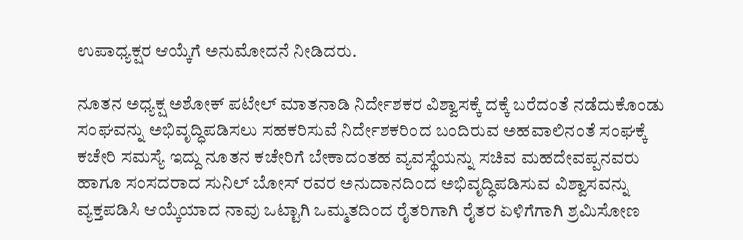ಉಪಾಧ್ಯಕ್ಷರ ಆಯ್ಕೆಗೆ ಅನುಮೋದನೆ ನೀಡಿದರು.

ನೂತನ ಅಧ್ಯಕ್ಷ ಅಶೋಕ್ ಪಟೇಲ್ ಮಾತನಾಡಿ ನಿರ್ದೇಶಕರ ವಿಶ್ವಾಸಕ್ಕೆ ದಕ್ಕೆ ಬರೆದಂತೆ ನಡೆದುಕೊಂಡು ಸಂಘವನ್ನು ಅಭಿವೃದ್ಧಿಪಡಿಸಲು ಸಹಕರಿಸುವೆ ನಿರ್ದೇಶಕರಿಂದ ಬಂದಿರುವ ಅಹವಾಲಿನಂತೆ ಸಂಘಕ್ಕೆ ಕಚೇರಿ ಸಮಸ್ಯೆ ಇದ್ದು ನೂತನ ಕಚೇರಿಗೆ ಬೇಕಾದಂತಹ ವ್ಯವಸ್ಥೆಯನ್ನು ಸಚಿವ ಮಹದೇವಪ್ಪನವರು ಹಾಗೂ ಸಂಸದರಾದ ಸುನಿಲ್ ಬೋಸ್ ರವರ ಅನುದಾನದಿಂದ ಅಭಿವೃದ್ಧಿಪಡಿಸುವ ವಿಶ್ವಾಸವನ್ನು ವ್ಯಕ್ತಪಡಿಸಿ ಆಯ್ಕೆಯಾದ ನಾವು ಒಟ್ಟಾಗಿ ಒಮ್ಮತದಿಂದ ರೈತರಿಗಾಗಿ ರೈತರ ಏಳಿಗೆಗಾಗಿ ಶ್ರಮಿಸೋಣ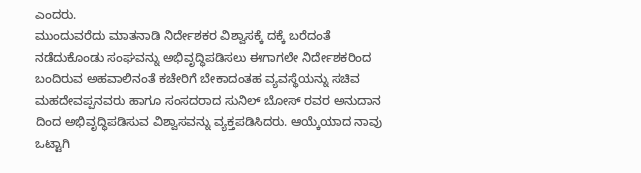ಎಂದರು.
ಮುಂದುವರೆದು ಮಾತನಾಡಿ ನಿರ್ದೇಶಕರ ವಿಶ್ವಾಸಕ್ಕೆ ದಕ್ಕೆ ಬರೆದಂತೆ ನಡೆದುಕೊಂಡು ಸಂಘವನ್ನು ಅಭಿವೃದ್ಧಿಪಡಿಸಲು ಈಗಾಗಲೇ ನಿರ್ದೇಶಕರಿಂದ ಬಂದಿರುವ ಅಹವಾಲಿನಂತೆ ಕಚೇರಿಗೆ ಬೇಕಾದಂತಹ ವ್ಯವಸ್ಥೆಯನ್ನು ಸಚಿವ ಮಹದೇವಪ್ಪನವರು ಹಾಗೂ ಸಂಸದರಾದ ಸುನಿಲ್ ಬೋಸ್ ರವರ ಅನುದಾನ ದಿಂದ ಅಭಿವೃದ್ಧಿಪಡಿಸುವ ವಿಶ್ವಾಸವನ್ನು ವ್ಯಕ್ತಪಡಿಸಿದರು. ಆಯ್ಕೆಯಾದ ನಾವು ಒಟ್ಟಾಗಿ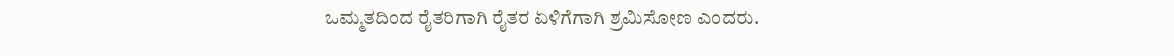ಒಮ್ಮತದಿಂದ ರೈತರಿಗಾಗಿ ರೈತರ ಏಳಿಗೆಗಾಗಿ ಶ್ರಮಿಸೋಣ ಎಂದರು.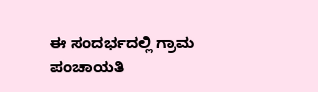ಈ ಸಂದರ್ಭದಲ್ಲಿ ಗ್ರಾಮ ಪಂಚಾಯತಿ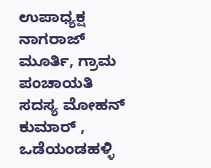ಉಪಾಧ್ಯಕ್ಷ ನಾಗರಾಜ್ ಮೂರ್ತಿ, ಗ್ರಾಮ ಪಂಚಾಯತಿ ಸದಸ್ಯ ಮೋಹನ್ ಕುಮಾರ್ , ಒಡೆಯಂಡಹಳ್ಳಿ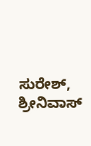ಸುರೇಶ್, ಶ್ರೀನಿವಾಸ್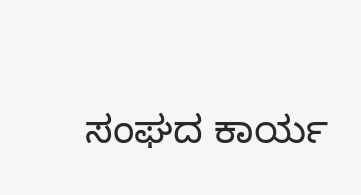ಸಂಘದ ಕಾರ್ಯ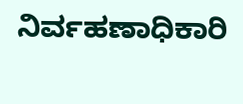ನಿರ್ವಹಣಾಧಿಕಾರಿ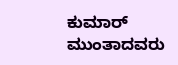ಕುಮಾರ್ ಮುಂತಾದವರು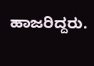ಹಾಜರಿದ್ದರು.